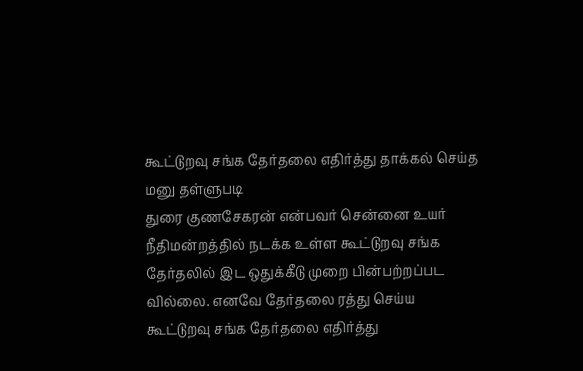கூட்டுறவு சங்க தேர்தலை எதிர்த்து தாக்கல் செய்த மனு தள்ளுபடி
துரை குணசேகரன் என்பவர் சென்னை உயர் நீதிமன்றத்தில் நடக்க உள்ள கூட்டுறவு சங்க தேர்தலில் இட ஒதுக்கீடு முறை பின்பற்றப்பட வில்லை. எனவே தேர்தலை ரத்து செய்ய
கூட்டுறவு சங்க தேர்தலை எதிர்த்து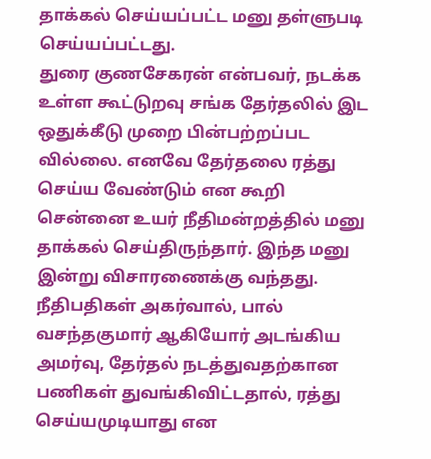தாக்கல் செய்யப்பட்ட மனு தள்ளுபடி செய்யப்பட்டது.
துரை குணசேகரன் என்பவர், நடக்க உள்ள கூட்டுறவு சங்க தேர்தலில் இட ஒதுக்கீடு முறை பின்பற்றப்பட வில்லை. எனவே தேர்தலை ரத்து செய்ய வேண்டும் என கூறி சென்னை உயர் நீதிமன்றத்தில் மனு தாக்கல் செய்திருந்தார். இந்த மனு இன்று விசாரணைக்கு வந்தது. நீதிபதிகள் அகர்வால், பால் வசந்தகுமார் ஆகியோர் அடங்கிய அமர்வு, தேர்தல் நடத்துவதற்கான பணிகள் துவங்கிவிட்டதால், ரத்து செய்யமுடியாது என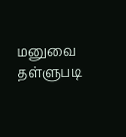மனுவை தள்ளுபடி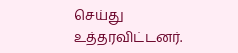செய்து உத்தரவிட்டனர்.